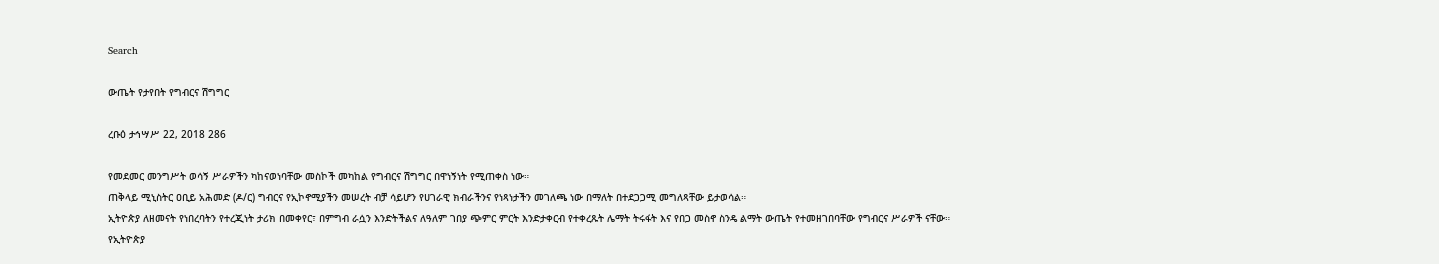Search

ውጤት የታየበት የግብርና ሽግግር

ረቡዕ ታኅሣሥ 22, 2018 286

የመደመር መንግሥት ወሳኝ ሥራዎችን ካከናወነባቸው መስኮች መካከል የግብርና ሽግግር በዋነኝነት የሚጠቀስ ነው።
ጠቅላይ ሚኒስትር ዐቢይ አሕመድ (ዶ/ር) ግብርና የኢኮኖሚያችን መሠረት ብቻ ሳይሆን የሀገራዊ ክብራችንና የነጻነታችን መገለጫ ነው በማለት በተደጋጋሚ መግለጻቸው ይታወሳል።
ኢትዮጵያ ለዘመናት የነበረባትን የተረጂነት ታሪክ በመቀየር፣ በምግብ ራሷን እንድትችልና ለዓለም ገበያ ጭምር ምርት እንድታቀርብ የተቀረጹት ሌማት ትሩፋት እና የበጋ መስኖ ስንዴ ልማት ውጤት የተመዘገበባቸው የግብርና ሥራዎች ናቸው።
የኢትዮጵያ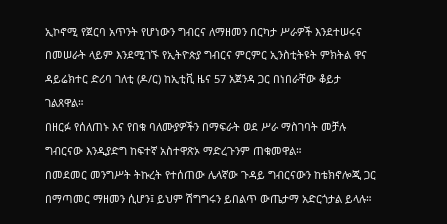ኢኮኖሚ የጀርባ አጥንት የሆነውን ግብርና ለማዘመን በርካታ ሥራዎች እንደተሠሩና በመሠራት ላይም እንደሚገኙ የኢትዮጵያ ግብርና ምርምር ኢንስቲትዩት ምክትል ዋና ዳይሬክተር ድሪባ ገለቲ (ዶ/ር) ከኢቲቪ ዜና 57 አጀንዳ ጋር በነበራቸው ቆይታ ገልጸዋል።
በዘርፉ የሰለጠኑ እና የበቁ ባለሙያዎችን በማፍራት ወደ ሥራ ማስገባት መቻሉ ግብርናው እንዲያድግ ከፍተኛ አስተዋጽኦ ማድረጉንም ጠቁመዋል።
በመደመር መንግሥት ትኩረት የተሰጠው ሌላኛው ጉዳይ ግብርናውን ከቴክኖሎጂ ጋር በማጣመር ማዘመን ሲሆን፤ ይህም ሽግግሩን ይበልጥ ውጤታማ አድርጎታል ይላሉ።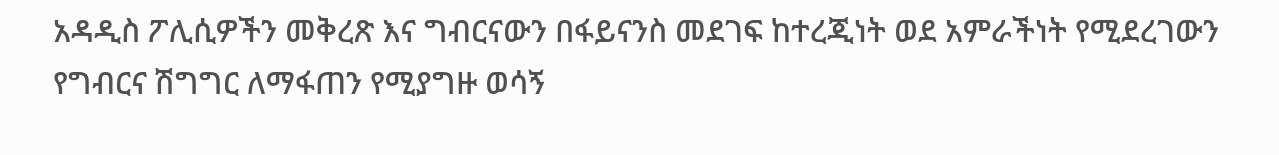አዳዲስ ፖሊሲዎችን መቅረጽ እና ግብርናውን በፋይናንስ መደገፍ ከተረጂነት ወደ አምራችነት የሚደረገውን የግብርና ሽግግር ለማፋጠን የሚያግዙ ወሳኝ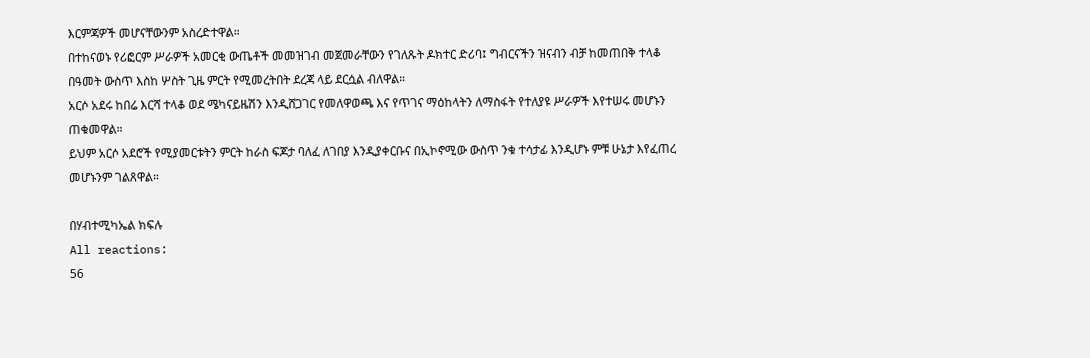እርምጃዎች መሆናቸውንም አስረድተዋል።
በተከናወኑ የሪፎርም ሥራዎች አመርቂ ውጤቶች መመዝገብ መጀመራቸውን የገለጹት ዶክተር ድሪባ፤ ግብርናችን ዝናብን ብቻ ከመጠበቅ ተላቆ በዓመት ውስጥ እስከ ሦስት ጊዜ ምርት የሚመረትበት ደረጃ ላይ ደርሷል ብለዋል።
አርሶ አደሩ ከበሬ እርሻ ተላቆ ወደ ሜካናይዜሽን እንዲሸጋገር የመለዋወጫ እና የጥገና ማዕከላትን ለማስፋት የተለያዩ ሥራዎች እየተሠሩ መሆኑን ጠቁመዋል።
ይህም አርሶ አደሮች የሚያመርቱትን ምርት ከራስ ፍጆታ ባለፈ ለገበያ እንዲያቀርቡና በኢኮኖሚው ውስጥ ንቁ ተሳታፊ እንዲሆኑ ምቹ ሁኔታ እየፈጠረ መሆኑንም ገልጸዋል።

በሃብተሚካኤል ክፍሉ
All reactions:
56